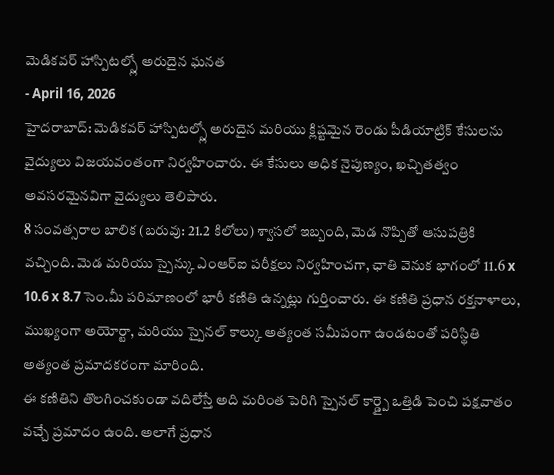మెడికవర్ హాస్పిటల్స్లో అరుదైన ఘనత
- April 16, 2026
హైదరాబాద్: మెడికవర్ హాస్పిటల్స్లో అరుదైన మరియు క్లిష్టమైన రెండు పీడియాట్రిక్ కేసులను వైద్యులు విజయవంతంగా నిర్వహించారు. ఈ కేసులు అధిక నైపుణ్యం, ఖచ్చితత్వం అవసరమైనవిగా వైద్యులు తెలిపారు.
8 సంవత్సరాల బాలిక (బరువు: 21.2 కిలోలు) శ్వాసలో ఇబ్బంది, మెడ నొప్పితో ఆసుపత్రికి వచ్చింది. మెడ మరియు స్పైన్కు ఎంఆర్ఐ పరీక్షలు నిర్వహించగా, ఛాతి వెనుక భాగంలో 11.6 x 10.6 x 8.7 సెం.మీ పరిమాణంలో భారీ కణితి ఉన్నట్లు గుర్తించారు. ఈ కణితి ప్రధాన రక్తనాళాలు, ముఖ్యంగా అయోర్టా, మరియు స్పైనల్ కాల్కు అత్యంత సమీపంగా ఉండటంతో పరిస్థితి అత్యంత ప్రమాదకరంగా మారింది.
ఈ కణితిని తొలగించకుండా వదిలేస్తే అది మరింత పెరిగి స్పైనల్ కార్డ్పై ఒత్తిడి పెంచి పక్షవాతం వచ్చే ప్రమాదం ఉంది. అలాగే ప్రధాన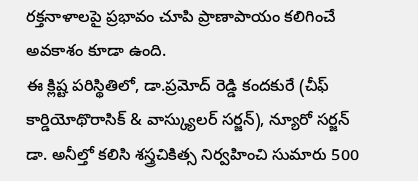రక్తనాళాలపై ప్రభావం చూపి ప్రాణాపాయం కలిగించే అవకాశం కూడా ఉంది.
ఈ క్లిష్ట పరిస్థితిలో, డా.ప్రమోద్ రెడ్డి కందకురే (చీఫ్ కార్డియోథొరాసిక్ & వాస్క్యులర్ సర్జన్), న్యూరో సర్జన్ డా. అనీల్తో కలిసి శస్త్రచికిత్స నిర్వహించి సుమారు 500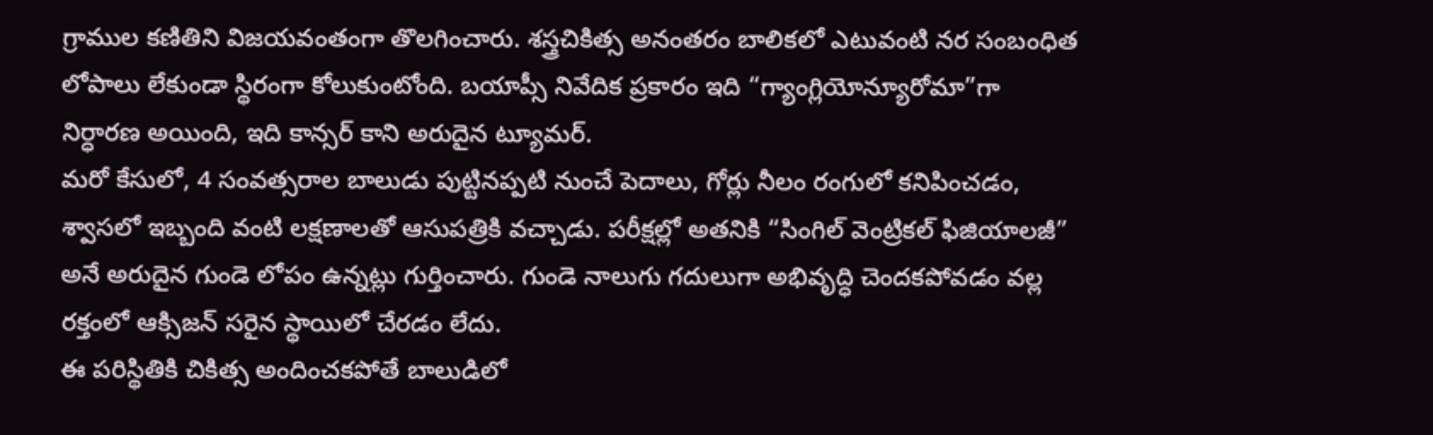గ్రాముల కణితిని విజయవంతంగా తొలగించారు. శస్త్రచికిత్స అనంతరం బాలికలో ఎటువంటి నర సంబంధిత లోపాలు లేకుండా స్థిరంగా కోలుకుంటోంది. బయాప్సీ నివేదిక ప్రకారం ఇది “గ్యాంగ్లియోన్యూరోమా”గా నిర్ధారణ అయింది, ఇది కాన్సర్ కాని అరుదైన ట్యూమర్.
మరో కేసులో, 4 సంవత్సరాల బాలుడు పుట్టినప్పటి నుంచే పెదాలు, గోర్లు నీలం రంగులో కనిపించడం, శ్వాసలో ఇబ్బంది వంటి లక్షణాలతో ఆసుపత్రికి వచ్చాడు. పరీక్షల్లో అతనికి “సింగిల్ వెంట్రికల్ ఫిజియాలజీ” అనే అరుదైన గుండె లోపం ఉన్నట్లు గుర్తించారు. గుండె నాలుగు గదులుగా అభివృద్ధి చెందకపోవడం వల్ల రక్తంలో ఆక్సిజన్ సరైన స్థాయిలో చేరడం లేదు.
ఈ పరిస్థితికి చికిత్స అందించకపోతే బాలుడిలో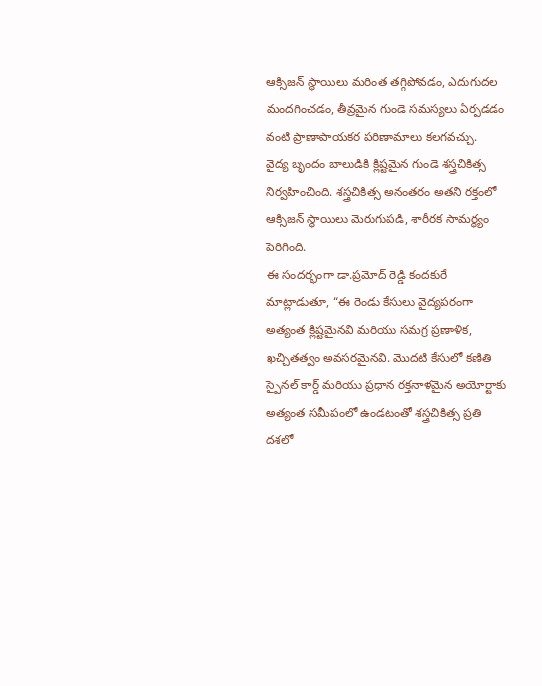ఆక్సిజన్ స్థాయిలు మరింత తగ్గిపోవడం, ఎదుగుదల మందగించడం, తీవ్రమైన గుండె సమస్యలు ఏర్పడడం వంటి ప్రాణాపాయకర పరిణామాలు కలగవచ్చు.
వైద్య బృందం బాలుడికి క్లిష్టమైన గుండె శస్త్రచికిత్స నిర్వహించింది. శస్త్రచికిత్స అనంతరం అతని రక్తంలో ఆక్సిజన్ స్థాయిలు మెరుగుపడి, శారీరక సామర్థ్యం పెరిగింది.
ఈ సందర్భంగా డా.ప్రమోద్ రెడ్డి కందకురే మాట్లాడుతూ, “ఈ రెండు కేసులు వైద్యపరంగా అత్యంత క్లిష్టమైనవి మరియు సమగ్ర ప్రణాళిక, ఖచ్చితత్వం అవసరమైనవి. మొదటి కేసులో కణితి స్పైనల్ కార్డ్ మరియు ప్రధాన రక్తనాళమైన అయోర్టాకు అత్యంత సమీపంలో ఉండటంతో శస్త్రచికిత్స ప్రతి దశలో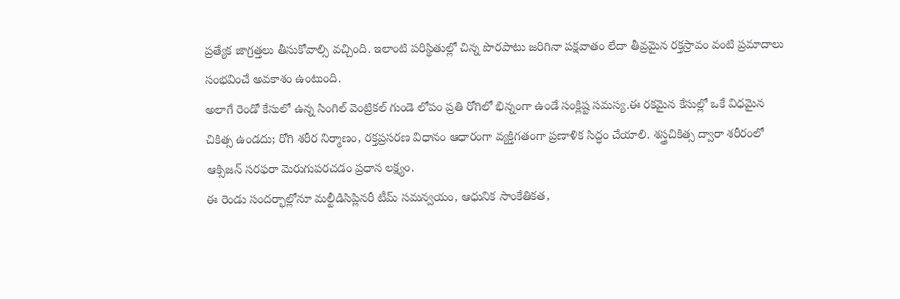ప్రత్యేక జాగ్రత్తలు తీసుకోవాల్సి వచ్చింది. ఇలాంటి పరిస్థితుల్లో చిన్న పొరపాటు జరిగినా పక్షవాతం లేదా తీవ్రమైన రక్తస్రావం వంటి ప్రమాదాలు సంభవించే అవకాశం ఉంటుంది.
అలాగే రెండో కేసులో ఉన్న సింగిల్ వెంట్రికల్ గుండె లోపం ప్రతి రోగిలో భిన్నంగా ఉండే సంక్లిష్ట సమస్య.ఈ రకమైన కేసుల్లో ఒకే విధమైన చికిత్స ఉండదు; రోగి శరీర నిర్మాణం, రక్తప్రసరణ విధానం ఆధారంగా వ్యక్తిగతంగా ప్రణాళిక సిద్ధం చేయాలి. శస్త్రచికిత్స ద్వారా శరీరంలో ఆక్సిజన్ సరఫరా మెరుగుపరచడం ప్రధాన లక్ష్యం.
ఈ రెండు సందర్భాల్లోనూ మల్టీడిసిప్లినరీ టీమ్ సమన్వయం, ఆధునిక సాంకేతికత,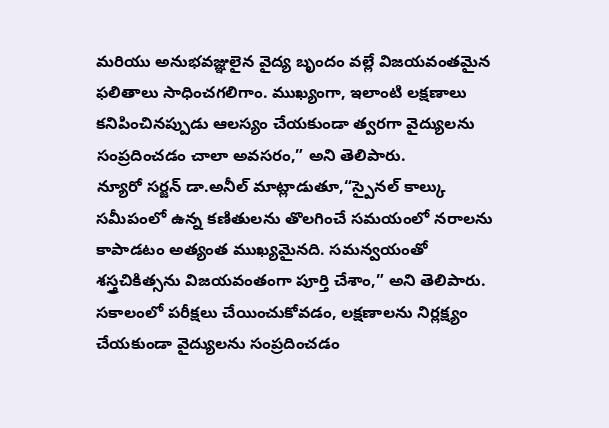మరియు అనుభవజ్ఞులైన వైద్య బృందం వల్లే విజయవంతమైన ఫలితాలు సాధించగలిగాం. ముఖ్యంగా, ఇలాంటి లక్షణాలు కనిపించినప్పుడు ఆలస్యం చేయకుండా త్వరగా వైద్యులను సంప్రదించడం చాలా అవసరం,” అని తెలిపారు.
న్యూరో సర్జన్ డా.అనీల్ మాట్లాడుతూ,“స్పైనల్ కాల్కు సమీపంలో ఉన్న కణితులను తొలగించే సమయంలో నరాలను కాపాడటం అత్యంత ముఖ్యమైనది. సమన్వయంతో శస్త్రచికిత్సను విజయవంతంగా పూర్తి చేశాం,” అని తెలిపారు.
సకాలంలో పరీక్షలు చేయించుకోవడం, లక్షణాలను నిర్లక్ష్యం చేయకుండా వైద్యులను సంప్రదించడం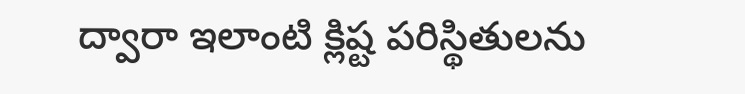ద్వారా ఇలాంటి క్లిష్ట పరిస్థితులను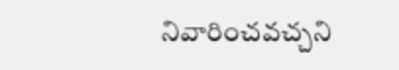నివారించవచ్చని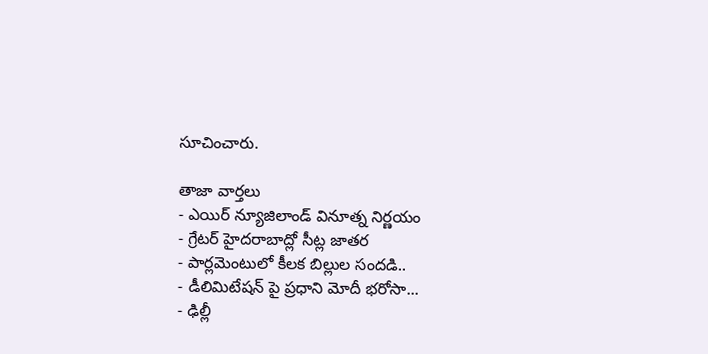సూచించారు.

తాజా వార్తలు
- ఎయిర్ న్యూజిలాండ్ వినూత్న నిర్ణయం
- గ్రేటర్ హైదరాబాద్లో సీట్ల జాతర
- పార్లమెంటులో కీలక బిల్లుల సందడి..
- డీలిమిటేషన్ పై ప్రధాని మోదీ భరోసా...
- ఢిల్లీ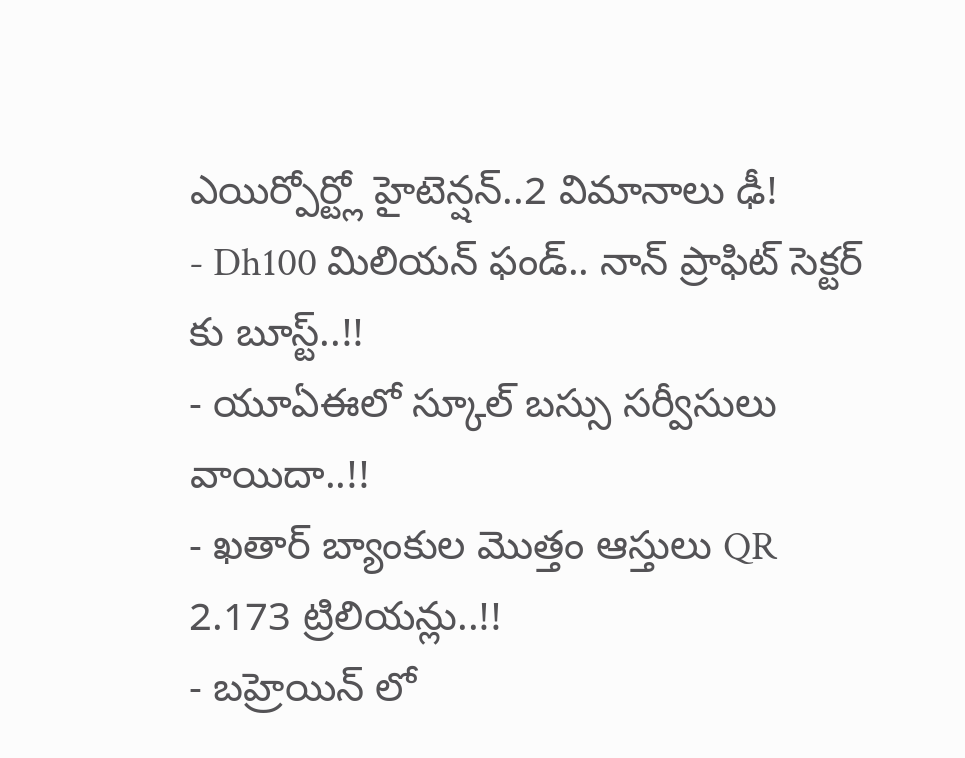ఎయిర్పోర్ట్లో హైటెన్షన్..2 విమానాలు ఢీ!
- Dh100 మిలియన్ ఫండ్.. నాన్ ప్రాఫిట్ సెక్టర్ కు బూస్ట్..!!
- యూఏఈలో స్కూల్ బస్సు సర్వీసులు వాయిదా..!!
- ఖతార్ బ్యాంకుల మొత్తం ఆస్తులు QR 2.173 ట్రిలియన్లు..!!
- బహ్రెయిన్ లో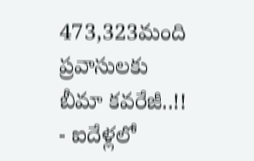473,323మంది ప్రవాసులకు బీమా కవరేజీ..!!
- ఐదేళ్లలో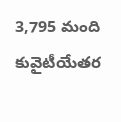3,795 మంది కువైటీయేతర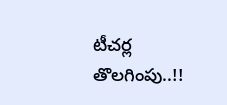టీచర్ల తొలగింపు..!!